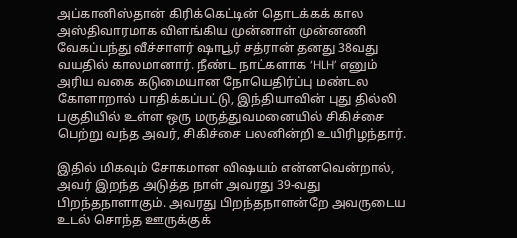அப்கானிஸ்தான் கிரிக்கெட்டின் தொடக்கக் கால அஸ்திவாரமாக விளங்கிய முன்னாள் முன்னணி வேகப்பந்து வீச்சாளர் ஷாபூர் சத்ரான் தனது 38வது வயதில் காலமானார். நீண்ட நாட்களாக ‘HLH’ எனும் அரிய வகை கடுமையான நோயெதிர்ப்பு மண்டல கோளாறால் பாதிக்கப்பட்டு, இந்தியாவின் புது தில்லி பகுதியில் உள்ள ஒரு மருத்துவமனையில் சிகிச்சை பெற்று வந்த அவர், சிகிச்சை பலனின்றி உயிரிழந்தார்.

இதில் மிகவும் சோகமான விஷயம் என்னவென்றால், அவர் இறந்த அடுத்த நாள் அவரது 39-வது பிறந்தநாளாகும். அவரது பிறந்தநாளன்றே அவருடைய உடல் சொந்த ஊருக்குக்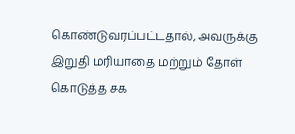கொண்டுவரப்பட்டதால், அவருக்கு இறுதி மரியாதை மற்றும் தோள் கொடுத்த சக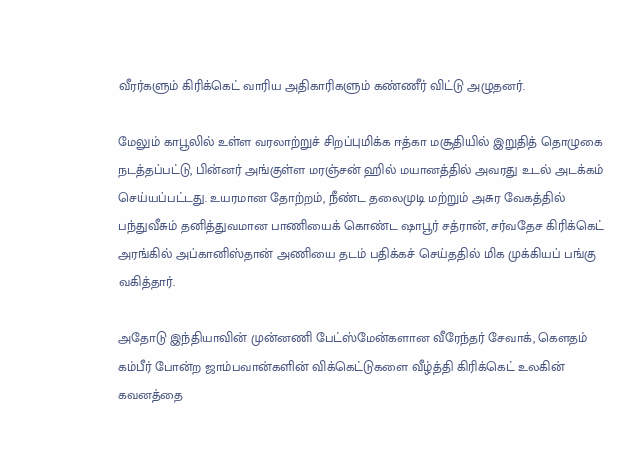வீரர்களும் கிரிக்கெட் வாரிய அதிகாரிகளும் கண்ணீர் விட்டு அழுதனர்.

மேலும் காபூலில் உள்ள வரலாற்றுச் சிறப்புமிக்க ஈத்கா மசூதியில் இறுதித் தொழுகை நடத்தப்பட்டு, பின்னர் அங்குள்ள மரஞ்சன் ஹில் மயானத்தில் அவரது உடல் அடக்கம் செய்யப்பட்டது. உயரமான தோற்றம், நீண்ட தலைமுடி மற்றும் அசுர வேகத்தில் பந்துவீசும் தனித்துவமான பாணியைக் கொண்ட ஷாபூர் சத்ரான், சர்வதேச கிரிக்கெட் அரங்கில் அப்கானிஸ்தான் அணியை தடம் பதிக்கச் செய்ததில் மிக முக்கியப் பங்கு வகித்தார்.

அதோடு இந்தியாவின் முன்னணி பேட்ஸ்மேன்களான வீரேந்தர் சேவாக், கௌதம் கம்பீர் போன்ற ஜாம்பவான்களின் விக்கெட்டுகளை வீழ்த்தி கிரிக்கெட் உலகின் கவனத்தை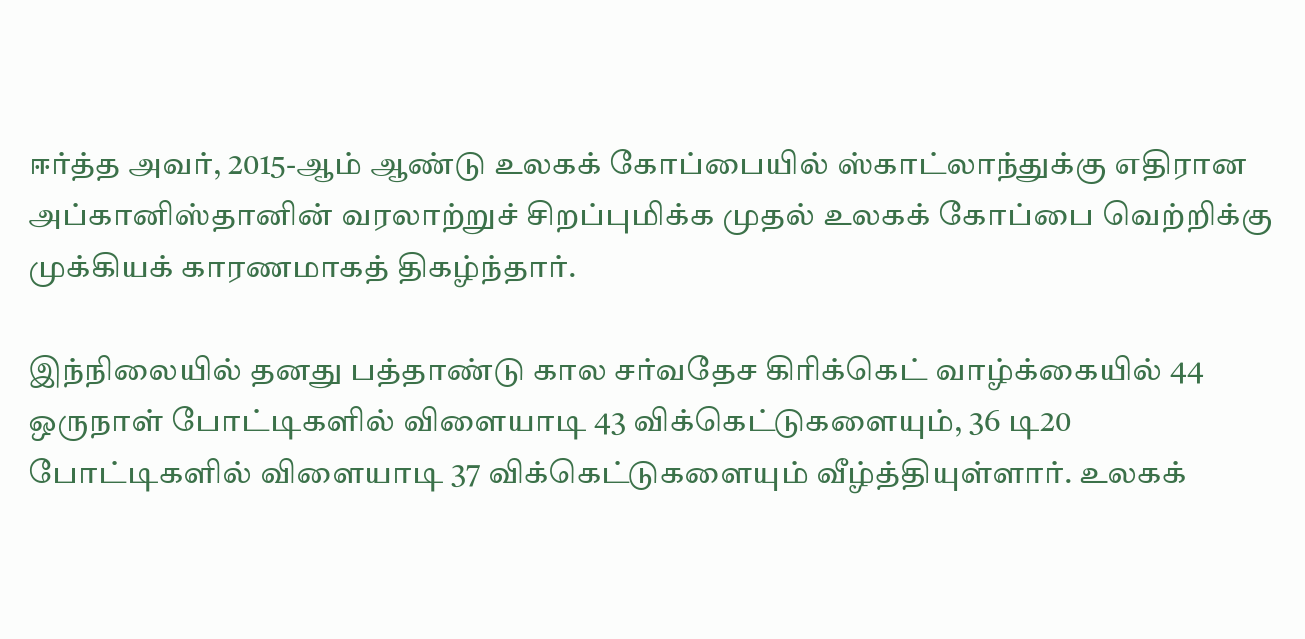ஈர்த்த அவர், 2015-ஆம் ஆண்டு உலகக் கோப்பையில் ஸ்காட்லாந்துக்கு எதிரான அப்கானிஸ்தானின் வரலாற்றுச் சிறப்புமிக்க முதல் உலகக் கோப்பை வெற்றிக்கு முக்கியக் காரணமாகத் திகழ்ந்தார்.

இந்நிலையில் தனது பத்தாண்டு கால சர்வதேச கிரிக்கெட் வாழ்க்கையில் 44 ஒருநாள் போட்டிகளில் விளையாடி 43 விக்கெட்டுகளையும், 36 டி20 போட்டிகளில் விளையாடி 37 விக்கெட்டுகளையும் வீழ்த்தியுள்ளார். உலகக்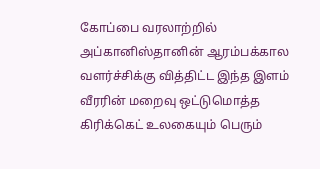கோப்பை வரலாற்றில் அப்கானிஸ்தானின் ஆரம்பக்கால வளர்ச்சிக்கு வித்திட்ட இந்த இளம் வீரரின் மறைவு ஒட்டுமொத்த கிரிக்கெட் உலகையும் பெரும்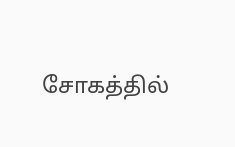சோகத்தில்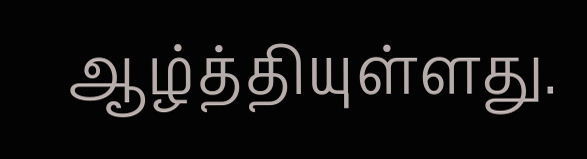ஆழ்த்தியுள்ளது.